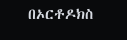በኦርቶዶክስ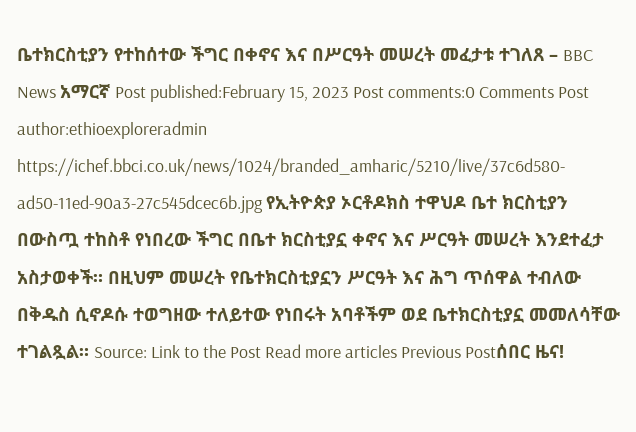ቤተክርስቲያን የተከሰተው ችግር በቀኖና እና በሥርዓት መሠረት መፈታቱ ተገለጸ – BBC News አማርኛ Post published:February 15, 2023 Post comments:0 Comments Post author:ethioexploreradmin https://ichef.bbci.co.uk/news/1024/branded_amharic/5210/live/37c6d580-ad50-11ed-90a3-27c545dcec6b.jpg የኢትዮጵያ ኦርቶዶክስ ተዋህዶ ቤተ ክርስቲያን በውስጧ ተከስቶ የነበረው ችግር በቤተ ክርስቲያኗ ቀኖና እና ሥርዓት መሠረት እንደተፈታ አስታወቀች። በዚህም መሠረት የቤተክርስቲያኗን ሥርዓት እና ሕግ ጥሰዋል ተብለው በቅዱስ ሲኖዶሱ ተወግዘው ተለይተው የነበሩት አባቶችም ወደ ቤተክርስቲያኗ መመለሳቸው ተገልጿል። Source: Link to the Post Read more articles Previous Postሰበር ዜና!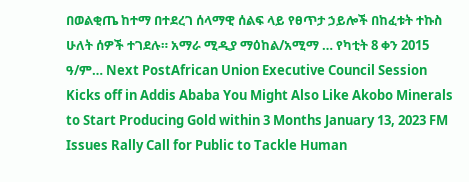በወልቂጤ ከተማ በተደረገ ሰላማዊ ሰልፍ ላይ የፀጥታ ኃይሎች በከፈቱት ተኩስ ሁለት ሰዎች ተገደሉ። አማራ ሚዲያ ማዕከል/አሚማ … የካቲት 8 ቀን 2015 ዓ/ም… Next PostAfrican Union Executive Council Session Kicks off in Addis Ababa You Might Also Like Akobo Minerals to Start Producing Gold within 3 Months January 13, 2023 FM Issues Rally Call for Public to Tackle Human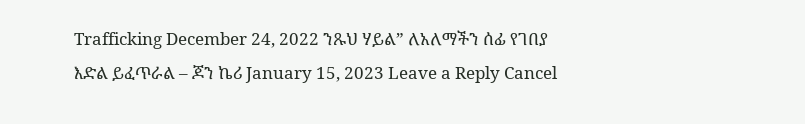Trafficking December 24, 2022 ንጹህ ሃይል” ለአለማችን ሰፊ የገበያ እድል ይፈጥራል – ጆን ኬሪ January 15, 2023 Leave a Reply Cancel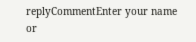replyCommentEnter your name or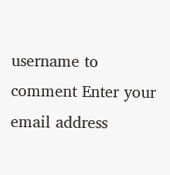username to comment Enter your email address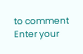to comment Enter your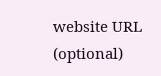website URL (optional)